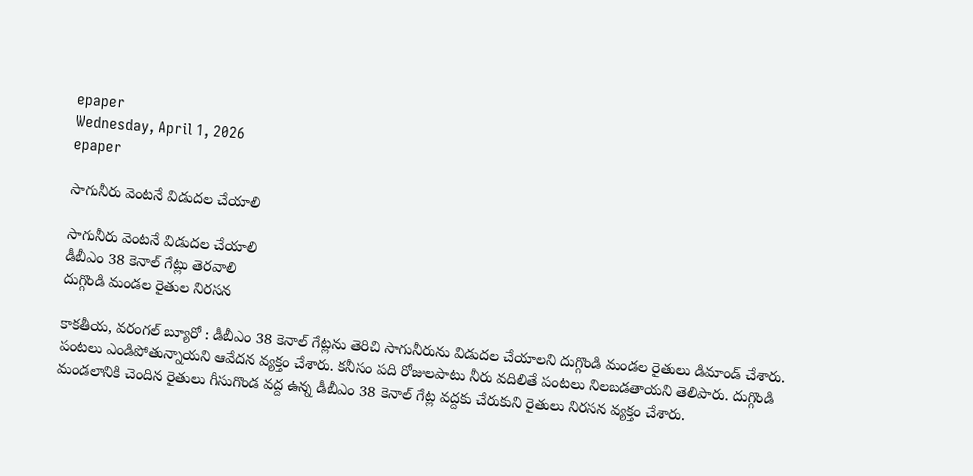epaper
Wednesday, April 1, 2026
epaper

సాగునీరు వెంటనే విడుదల చేయాలి

సాగునీరు వెంటనే విడుదల చేయాలి
డీబీఎం 38 కెనాల్ గేట్లు తెర‌వాలి
దుగ్గొండి మండ‌ల రైతుల నిర‌స‌న

కాకతీయ, వరంగల్ బ్యూరో : డీబీఎం 38 కెనాల్ గేట్ల‌ను తెరిచి సాగునీరును విడుద‌ల చేయాల‌ని దుగ్గొండి మండ‌ల రైతులు డిమాండ్ చేశారు. పంటలు ఎండిపోతున్నాయని ఆవేదన వ్యక్తం చేశారు. కనీసం పది రోజులపాటు నీరు వదిలితే పంటలు నిలబడతాయని తెలిపారు. దుగ్గొండి మండలానికి చెందిన రైతులు గీసుగొండ వద్ద ఉన్న డీబీఎం 38 కెనాల్ గేట్ల వద్దకు చేరుకుని రైతులు నిరసన వ్యక్తం చేశారు.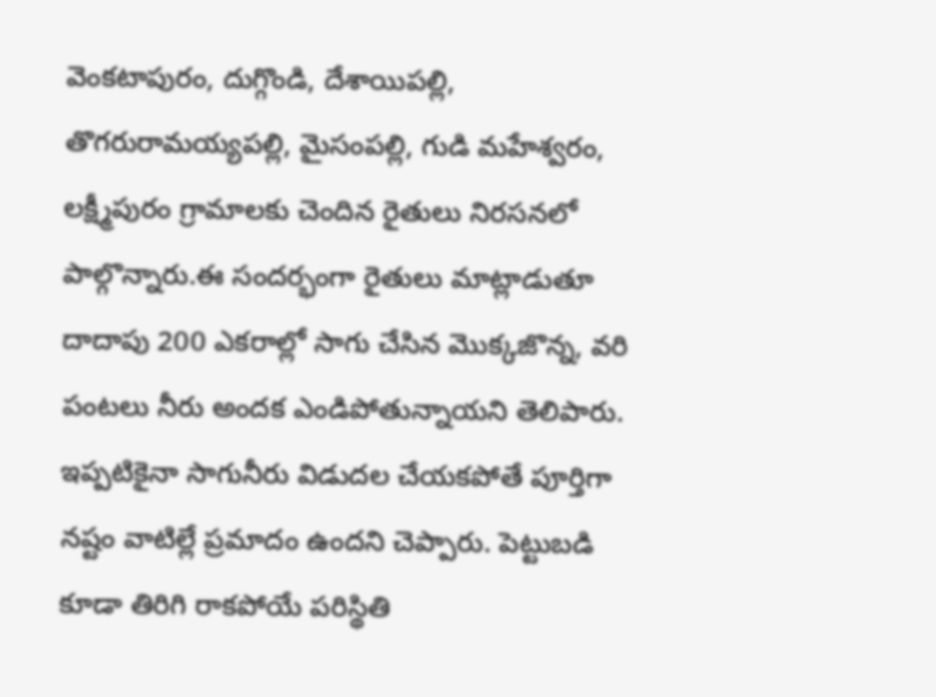వెంకటాపురం, దుగ్గొండి, దేశాయిపల్లి, తొగరురామయ్యపల్లి, మైసంపల్లి, గుడి మహేశ్వరం, లక్ష్మీపురం గ్రామాలకు చెందిన రైతులు నిర‌స‌న‌లో పాల్గొన్నారు.ఈ సంద‌ర్భంగా రైతులు మాట్లాడుతూ దాదాపు 200 ఎకరాల్లో సాగు చేసిన మొక్కజొన్న, వరి పంటలు నీరు అందక ఎండిపోతున్నాయని తెలిపారు. ఇప్పటికైనా సాగునీరు విడుదల చేయకపోతే పూర్తిగా నష్టం వాటిల్లే ప్రమాదం ఉందని చెప్పారు. పెట్టుబడి కూడా తిరిగి రాకపోయే పరిస్థితి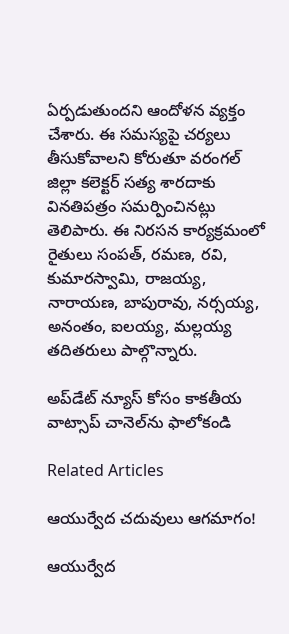ఏర్పడుతుందని ఆందోళన వ్యక్తం చేశారు. ఈ సమస్యపై చర్యలు తీసుకోవాలని కోరుతూ వరంగల్ జిల్లా కలెక్టర్ సత్య శారదాకు వినతిపత్రం సమర్పించినట్లు తెలిపారు. ఈ నిరసన కార్యక్రమంలో రైతులు సంపత్, రమణ, రవి, కుమారస్వామి, రాజయ్య, నారాయణ, బాపురావు, నర్సయ్య, అనంతం, ఐలయ్య, మల్లయ్య తదితరులు పాల్గొన్నారు.

అప్‌డేట్ న్యూస్ కోసం కాక‌తీయ వాట్సాప్ చానెల్‌ను ఫాలోకండి

Related Articles

ఆయుర్వేద చదువులు ఆగమాగం!

ఆయుర్వేద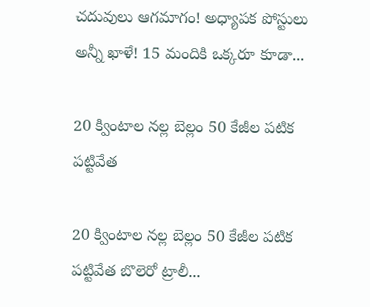చదువులు ఆగమాగం! అధ్యాపక పోస్టులు అన్నీ ఖాళే! 15 మందికి ఒక్కరూ కూడా...

20 క్వింటాల నల్ల బెల్లం 50 కేజీల పటిక పట్టివేత

20 క్వింటాల నల్ల బెల్లం 50 కేజీల పటిక పట్టివేత బొలెరో ట్రాలీ...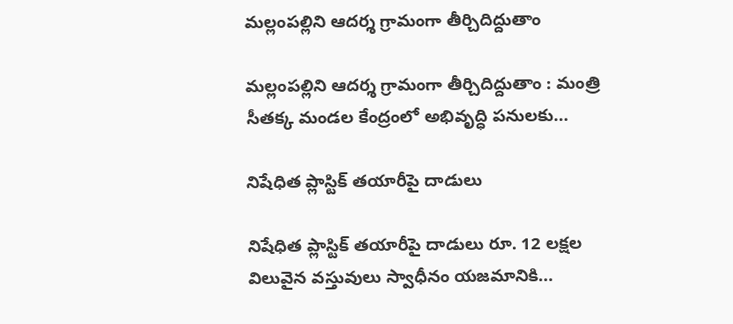మల్లంపల్లిని ఆదర్శ గ్రామంగా తీర్చిదిద్దుతాం

మల్లంపల్లిని ఆదర్శ గ్రామంగా తీర్చిదిద్దుతాం : మంత్రి సీతక్క మండల కేంద్రంలో అభివృద్ధి పనులకు...

నిషేధిత ప్లాస్టిక్ తయారీపై దాడులు

నిషేధిత ప్లాస్టిక్ తయారీపై దాడులు రూ. 12 లక్షల విలువైన వస్తువులు స్వాధీనం యజమానికి...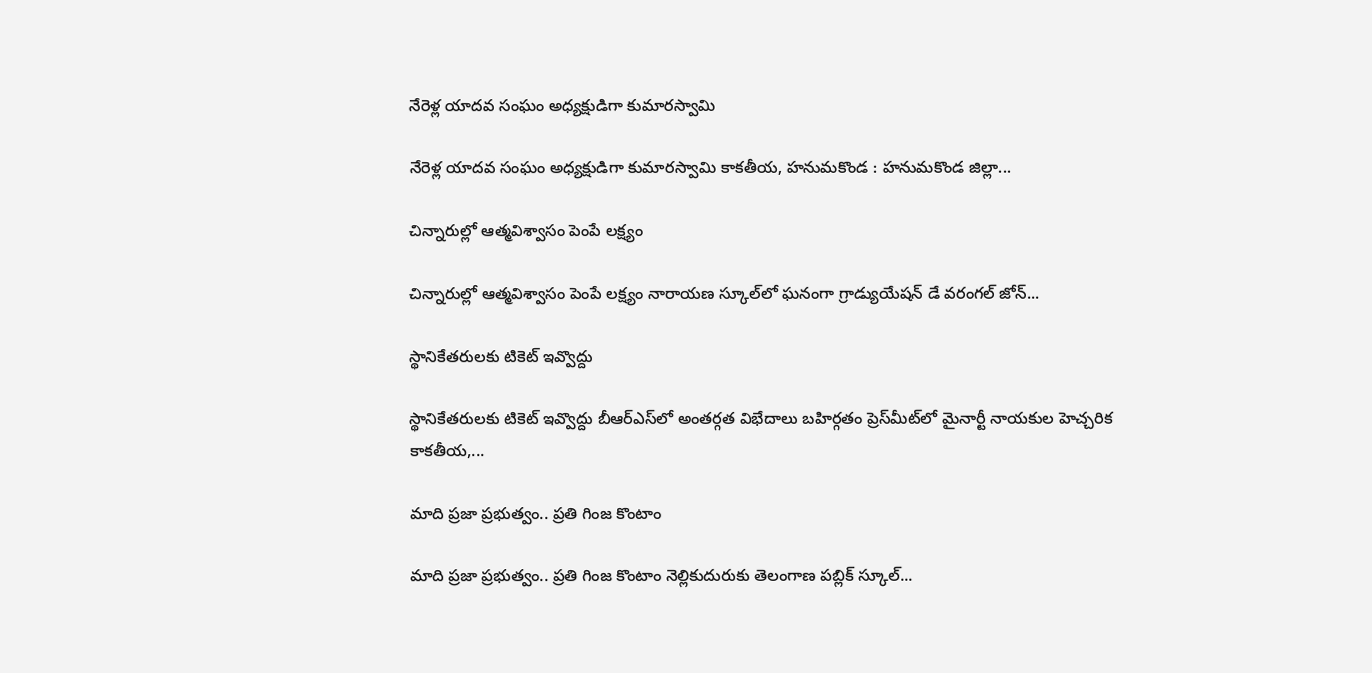నేరెళ్ల యాదవ సంఘం అధ్యక్షుడిగా కుమారస్వామి

నేరెళ్ల యాదవ సంఘం అధ్యక్షుడిగా కుమారస్వామి కాకతీయ, హనుమకొండ : హనుమకొండ జిల్లా...

చిన్నారుల్లో ఆత్మవిశ్వాసం పెంపే లక్ష్యం

చిన్నారుల్లో ఆత్మవిశ్వాసం పెంపే లక్ష్యం నారాయణ స్కూల్‌లో ఘనంగా గ్రాడ్యుయేషన్ డే వరంగల్ జోన్...

స్థానికేతరులకు టికెట్ ఇవ్వొద్దు

స్థానికేతరులకు టికెట్ ఇవ్వొద్దు బీఆర్ఎస్‌లో అంతర్గత విభేదాలు బహిర్గతం ప్రెస్‌మీట్‌లో మైనార్టీ నాయకుల హెచ్చరిక కాకతీయ,...

మాది ప్రజా ప్రభుత్వం.. ప్రతి గింజ కొంటాం

మాది ప్రజా ప్రభుత్వం.. ప్రతి గింజ కొంటాం నెల్లికుదురుకు తెలంగాణ పబ్లిక్ స్కూల్...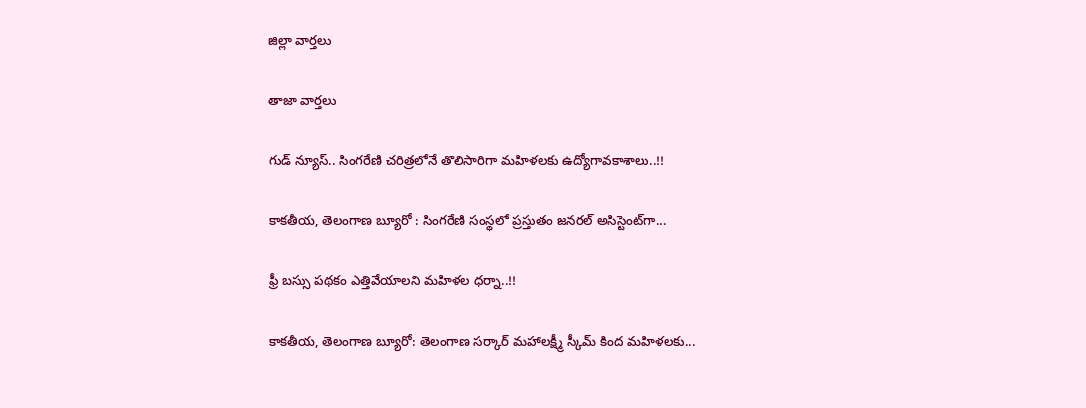జిల్లా వార్త‌లు

తాజా వార్త‌లు

గుడ్ న్యూస్.. సింగరేణి చరిత్రలోనే తొలిసారిగా మ‌హిళ‌ల‌కు ఉద్యోగావ‌కాశాలు..!!

కాక‌తీయ‌, తెలంగాణ బ్యూరో : సింగరేణి సంస్థలో ప్రస్తుతం జనరల్ అసిస్టెంట్‌గా...

ఫ్రీ బస్సు పథకం ఎత్తివేయాలని మహిళల ధర్నా..!!

కాకతీయ, తెలంగాణ బ్యూరో: తెలంగాణ సర్కార్ మహాలక్ష్మీ స్కీమ్ కింద మహిళలకు...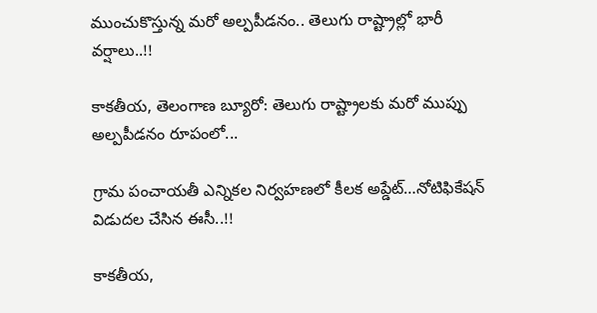ముంచుకొస్తున్న మరో అల్పపీడనం.. తెలుగు రాష్ట్రాల్లో భారీ వర్షాలు..!!

కాకతీయ, తెలంగాణ బ్యూరో: తెలుగు రాష్ట్రాలకు మరో ముప్పు అల్పపీడనం రూపంలో...

గ్రామ పంచాయ‌తీ ఎన్నిక‌ల నిర్వ‌హ‌ణ‌లో కీల‌క అప్డేట్‌…నోటిఫికేషన్ విడుదల చేసిన ఈసీ..!!

కాకతీయ,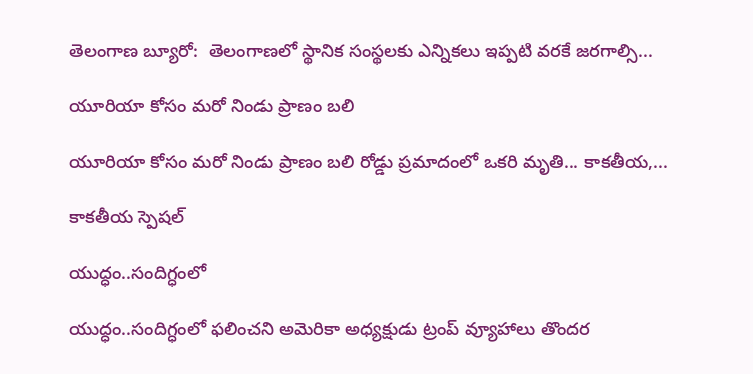తెలంగాణ బ్యూరో:  తెలంగాణలో స్థానిక సంస్థలకు ఎన్నికలు ఇప్పటి వరకే జరగాల్సి...

యూరియా కోసం మరో నిండు ప్రాణం బలి

యూరియా కోసం మరో నిండు ప్రాణం బలి రోడ్డు ప్రమాదంలో ఒకరి మృతి... కాకతీయ,...

కాక‌తీయ స్పెష‌ల్‌

యుద్ధం..సందిగ్ధంలో

యుద్ధం..సందిగ్ధంలో ఫ‌లించని అమెరికా అధ్య‌క్షుడు ట్రంప్ వ్యూహాలు తొంద‌ర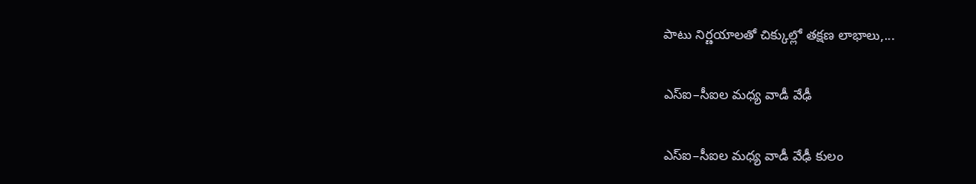పాటు నిర్ణ‌యాల‌తో చిక్కుల్లో తక్షణ లాభాలు,...

ఎస్ఐ–సీఐల మ‌ధ్య వాడీ వేఢీ

ఎస్ఐ–సీఐల మ‌ధ్య వాడీ వేఢీ కులం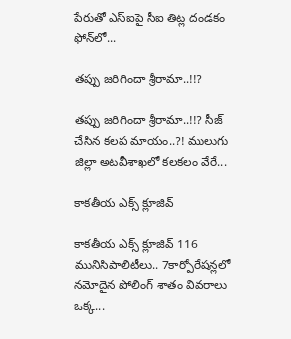పేరుతో ఎస్ఐపై సీఐ తిట్ల దండ‌కం ఫోన్‌లో...

త‌ప్పు జ‌రిగిందా శ్రీరామా..!!?

త‌ప్పు జ‌రిగిందా శ్రీరామా..!!? సీజ్ చేసిన క‌ల‌ప‌ మాయం..?! ములుగు జిల్లా అట‌వీశాఖ‌లో క‌ల‌క‌లం వేరే...

కాక‌తీయ ఎక్స్ క్లూజివ్

కాక‌తీయ ఎక్స్ క్లూజివ్ 116 మునిసిపాలిటీలు.. 7కార్పోరేష‌న్ల‌లో న‌మోదైన పోలింగ్ శాతం వివ‌రాలు ఒక్క...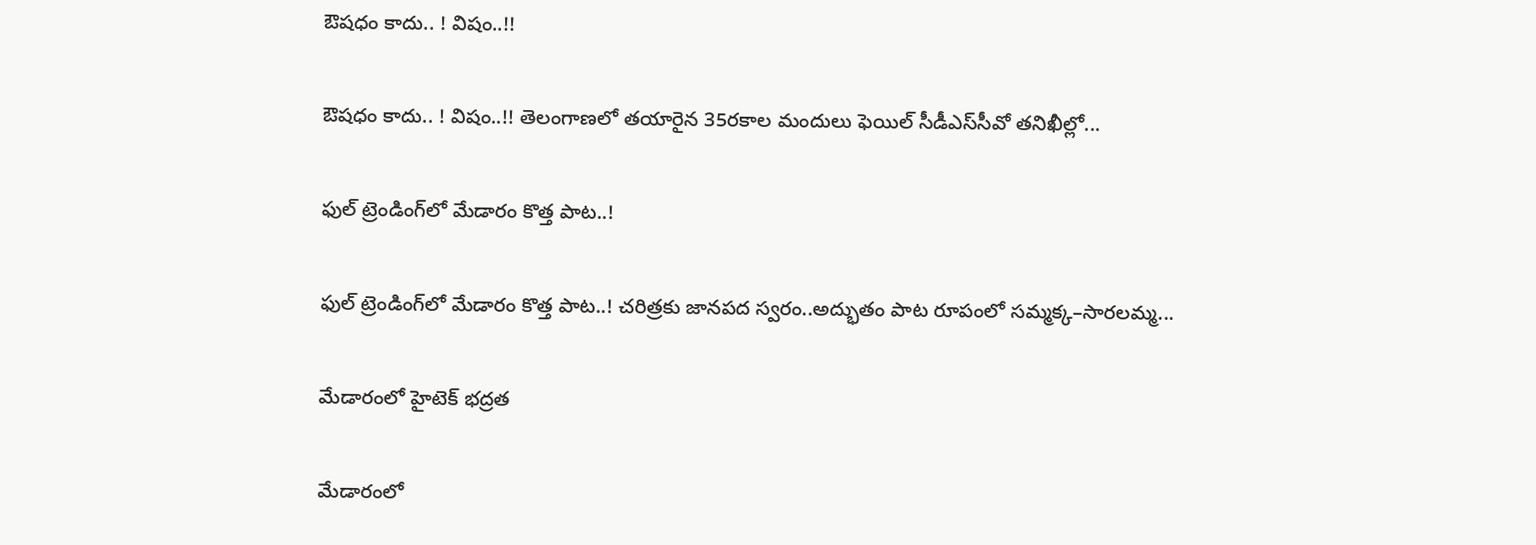ఔష‌ధం కాదు.. ! విషం..!!

ఔష‌ధం కాదు.. ! విషం..!! తెలంగాణలో తయారైన 35ర‌కాల మందులు ఫెయిల్‌ సీడీఎస్‌సీవో తనిఖీల్లో...

ఫుల్ ట్రెండింగ్‌లో మేడారం కొత్త పాట..!

ఫుల్ ట్రెండింగ్‌లో మేడారం కొత్త పాట..! చరిత్రకు జానపద స్వరం..అద్భుతం పాట రూపంలో సమ్మక్క–సారలమ్మ...

మేడారంలో హైటెక్ భద్రత

మేడారంలో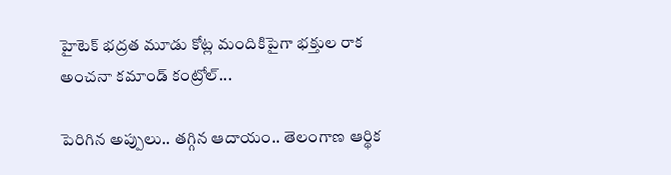హైటెక్ భద్రత మూడు కోట్ల మందికిపైగా భక్తుల రాక అంచనా కమాండ్ కంట్రోల్...

పెరిగిన అప్పులు.. తగ్గిన ఆదాయం.. తెలంగాణ ఆర్థిక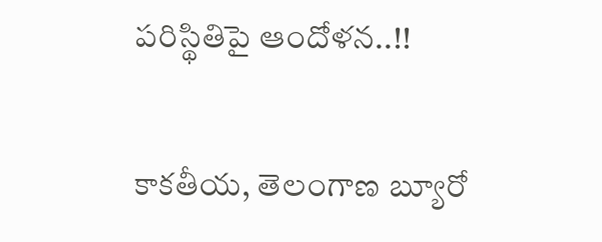పరిస్థితిపై ఆందోళన..!!

కాకతీయ, తెలంగాణ బ్యూరో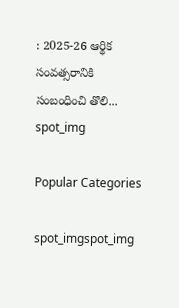: 2025-26 ఆర్థిక సంవత్సరానికి సంబంధించి తొలి...
spot_img

Popular Categories

spot_imgspot_img